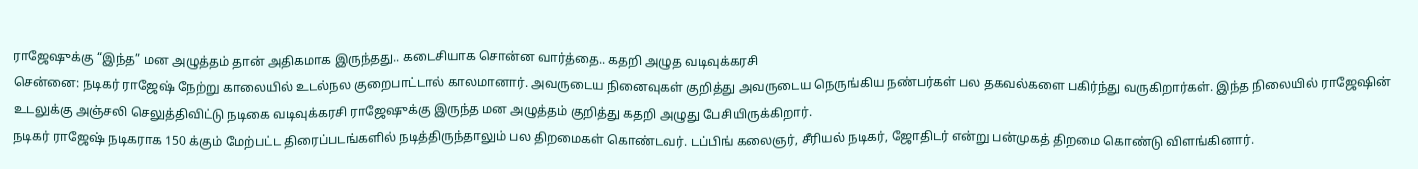ராஜேஷுக்கு “இந்த” மன அழுத்தம் தான் அதிகமாக இருந்தது.. கடைசியாக சொன்ன வார்த்தை.. கதறி அழுத வடிவுக்கரசி
சென்னை: நடிகர் ராஜேஷ் நேற்று காலையில் உடல்நல குறைபாட்டால் காலமானார். அவருடைய நினைவுகள் குறித்து அவருடைய நெருங்கிய நண்பர்கள் பல தகவல்களை பகிர்ந்து வருகிறார்கள். இந்த நிலையில் ராஜேஷின் உடலுக்கு அஞ்சலி செலுத்திவிட்டு நடிகை வடிவுக்கரசி ராஜேஷுக்கு இருந்த மன அழுத்தம் குறித்து கதறி அழுது பேசியிருக்கிறார்.
நடிகர் ராஜேஷ் நடிகராக 150 க்கும் மேற்பட்ட திரைப்படங்களில் நடித்திருந்தாலும் பல திறமைகள் கொண்டவர். டப்பிங் கலைஞர், சீரியல் நடிகர், ஜோதிடர் என்று பன்முகத் திறமை கொண்டு விளங்கினார்.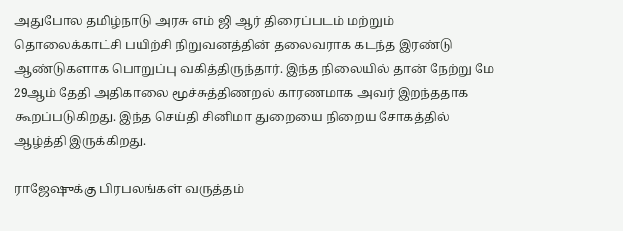அதுபோல தமிழ்நாடு அரசு எம் ஜி ஆர் திரைப்படம் மற்றும் தொலைக்காட்சி பயிற்சி நிறுவனத்தின் தலைவராக கடந்த இரண்டு ஆண்டுகளாக பொறுப்பு வகித்திருந்தார். இந்த நிலையில் தான் நேற்று மே 29ஆம் தேதி அதிகாலை மூச்சுத்திணறல் காரணமாக அவர் இறந்ததாக கூறப்படுகிறது. இந்த செய்தி சினிமா துறையை நிறைய சோகத்தில் ஆழ்த்தி இருக்கிறது.

ராஜேஷுக்கு பிரபலங்கள் வருத்தம்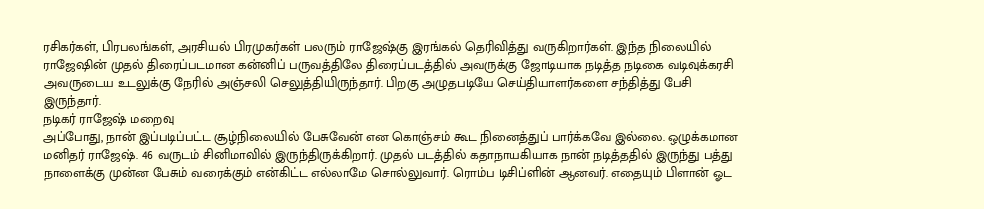ரசிகர்கள், பிரபலங்கள், அரசியல் பிரமுகர்கள் பலரும் ராஜேஷ்கு இரங்கல் தெரிவித்து வருகிறார்கள். இந்த நிலையில் ராஜேஷின் முதல் திரைப்படமான கன்னிப் பருவத்திலே திரைப்படத்தில் அவருக்கு ஜோடியாக நடித்த நடிகை வடிவுக்கரசி அவருடைய உடலுக்கு நேரில் அஞ்சலி செலுத்தியிருந்தார். பிறகு அழுதபடியே செய்தியாளர்களை சந்தித்து பேசி இருந்தார்.
நடிகர் ராஜேஷ் மறைவு
அப்போது, நான் இப்படிப்பட்ட சூழ்நிலையில் பேசுவேன் என கொஞ்சம் கூட நினைத்துப் பார்க்கவே இல்லை. ஒழுக்கமான மனிதர் ராஜேஷ். 46 வருடம் சினிமாவில் இருந்திருக்கிறார். முதல் படத்தில் கதாநாயகியாக நான் நடித்ததில் இருந்து பத்து நாளைக்கு முன்ன பேசும் வரைக்கும் என்கிட்ட எல்லாமே சொல்லுவார். ரொம்ப டிசிப்ளின் ஆனவர். எதையும் பிளான் ஓட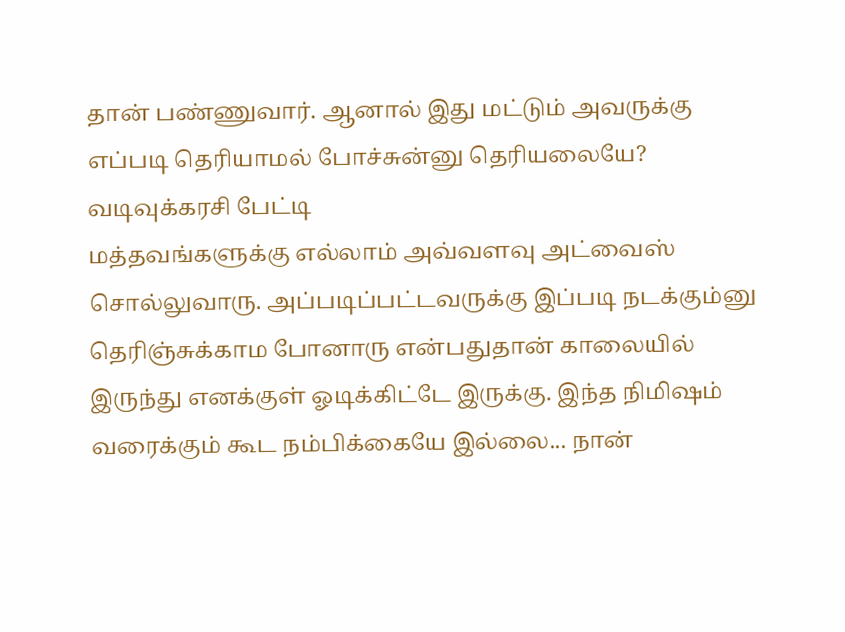தான் பண்ணுவார். ஆனால் இது மட்டும் அவருக்கு எப்படி தெரியாமல் போச்சுன்னு தெரியலையே?
வடிவுக்கரசி பேட்டி
மத்தவங்களுக்கு எல்லாம் அவ்வளவு அட்வைஸ் சொல்லுவாரு. அப்படிப்பட்டவருக்கு இப்படி நடக்கும்னு தெரிஞ்சுக்காம போனாரு என்பதுதான் காலையில் இருந்து எனக்குள் ஓடிக்கிட்டே இருக்கு. இந்த நிமிஷம் வரைக்கும் கூட நம்பிக்கையே இல்லை... நான்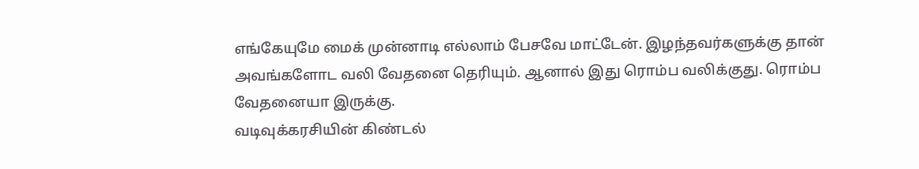எங்கேயுமே மைக் முன்னாடி எல்லாம் பேசவே மாட்டேன். இழந்தவர்களுக்கு தான் அவங்களோட வலி வேதனை தெரியும். ஆனால் இது ரொம்ப வலிக்குது. ரொம்ப வேதனையா இருக்கு.
வடிவுக்கரசியின் கிண்டல்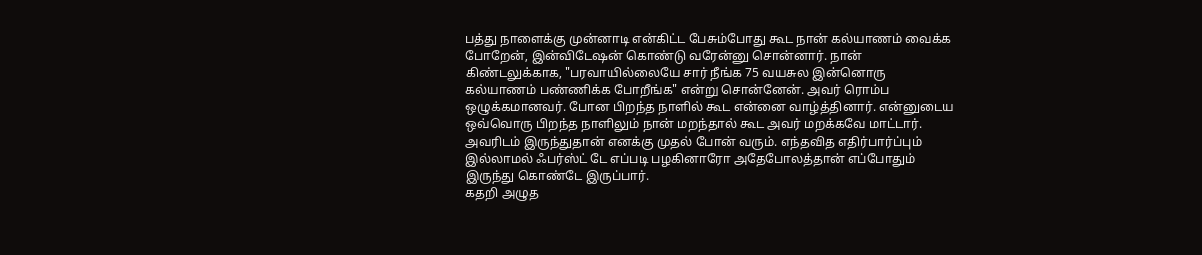பத்து நாளைக்கு முன்னாடி என்கிட்ட பேசும்போது கூட நான் கல்யாணம் வைக்க போறேன், இன்விடேஷன் கொண்டு வரேன்னு சொன்னார். நான் கிண்டலுக்காக, "பரவாயில்லையே சார் நீங்க 75 வயசுல இன்னொரு கல்யாணம் பண்ணிக்க போறீங்க" என்று சொன்னேன். அவர் ரொம்ப ஒழுக்கமானவர். போன பிறந்த நாளில் கூட என்னை வாழ்த்தினார். என்னுடைய ஒவ்வொரு பிறந்த நாளிலும் நான் மறந்தால் கூட அவர் மறக்கவே மாட்டார். அவரிடம் இருந்துதான் எனக்கு முதல் போன் வரும். எந்தவித எதிர்பார்ப்பும் இல்லாமல் ஃபர்ஸ்ட் டே எப்படி பழகினாரோ அதேபோலத்தான் எப்போதும் இருந்து கொண்டே இருப்பார்.
கதறி அழுத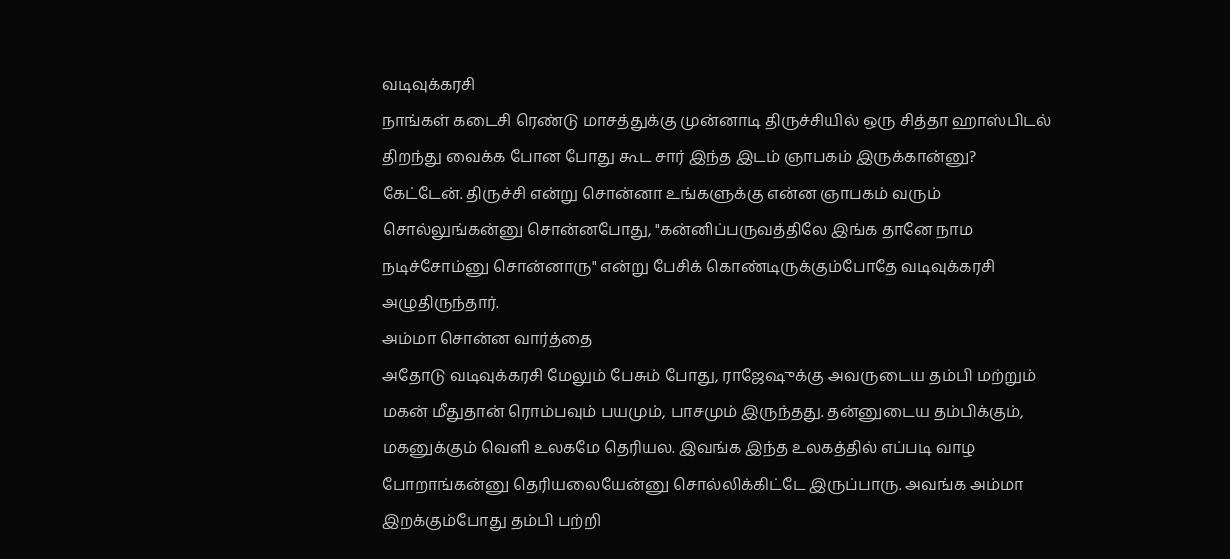வடிவுக்கரசி
நாங்கள் கடைசி ரெண்டு மாசத்துக்கு முன்னாடி திருச்சியில் ஒரு சித்தா ஹாஸ்பிடல் திறந்து வைக்க போன போது கூட சார் இந்த இடம் ஞாபகம் இருக்கான்னு? கேட்டேன். திருச்சி என்று சொன்னா உங்களுக்கு என்ன ஞாபகம் வரும் சொல்லுங்கன்னு சொன்னபோது, "கன்னிப்பருவத்திலே இங்க தானே நாம நடிச்சோம்னு சொன்னாரு" என்று பேசிக் கொண்டிருக்கும்போதே வடிவுக்கரசி அழுதிருந்தார்.
அம்மா சொன்ன வார்த்தை
அதோடு வடிவுக்கரசி மேலும் பேசும் போது, ராஜேஷுக்கு அவருடைய தம்பி மற்றும் மகன் மீதுதான் ரொம்பவும் பயமும், பாசமும் இருந்தது. தன்னுடைய தம்பிக்கும், மகனுக்கும் வெளி உலகமே தெரியல. இவங்க இந்த உலகத்தில் எப்படி வாழ போறாங்கன்னு தெரியலையேன்னு சொல்லிக்கிட்டே இருப்பாரு. அவங்க அம்மா இறக்கும்போது தம்பி பற்றி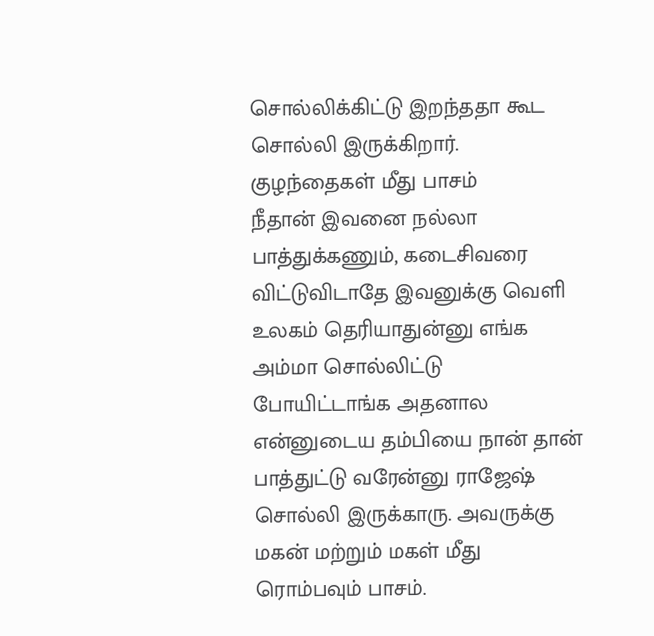சொல்லிக்கிட்டு இறந்ததா கூட சொல்லி இருக்கிறார்.
குழந்தைகள் மீது பாசம்
நீதான் இவனை நல்லா பாத்துக்கணும், கடைசிவரை விட்டுவிடாதே இவனுக்கு வெளி உலகம் தெரியாதுன்னு எங்க அம்மா சொல்லிட்டு போயிட்டாங்க அதனால என்னுடைய தம்பியை நான் தான் பாத்துட்டு வரேன்னு ராஜேஷ் சொல்லி இருக்காரு. அவருக்கு மகன் மற்றும் மகள் மீது ரொம்பவும் பாசம்.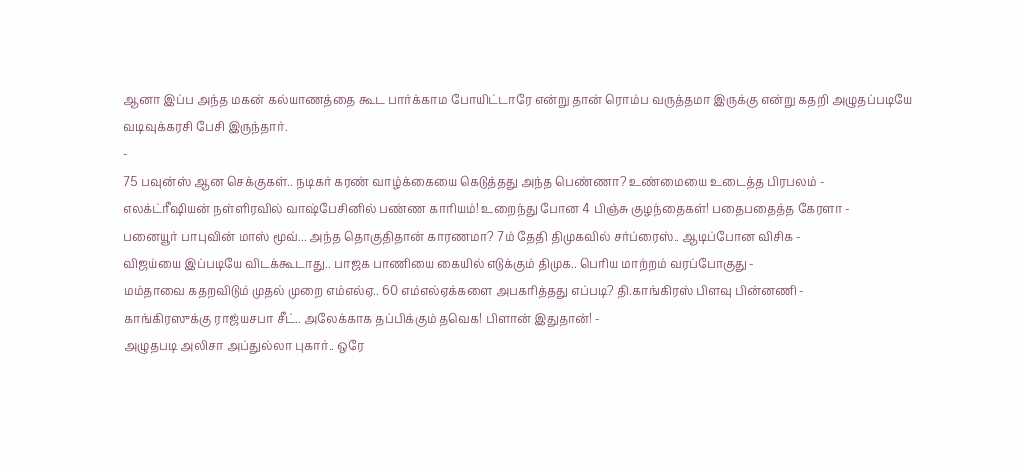ஆனா இப்ப அந்த மகன் கல்யாணத்தை கூட பார்க்காம போயிட்டாரே என்று தான் ரொம்ப வருத்தமா இருக்கு என்று கதறி அழுதப்படியே வடிவுக்கரசி பேசி இருந்தார்.
-
75 பவுன்ஸ் ஆன செக்குகள்.. நடிகர் கரண் வாழ்க்கையை கெடுத்தது அந்த பெண்ணா? உண்மையை உடைத்த பிரபலம் -
எலக்ட்ரீஷியன் நள்ளிரவில் வாஷ்பேசினில் பண்ண காரியம்! உறைந்து போன 4 பிஞ்சு குழந்தைகள்! பதைபதைத்த கேரளா -
பனையூர் பாபுவின் மாஸ் மூவ்... அந்த தொகுதிதான் காரணமா? 7ம் தேதி திமுகவில் சர்ப்ரைஸ்.. ஆடிப்போன விசிக -
விஜய்யை இப்படியே விடக்கூடாது.. பாஜக பாணியை கையில் எடுக்கும் திமுக.. பெரிய மாற்றம் வரப்போகுது -
மம்தாவை கதறவிடும் முதல் முறை எம்எல்ஏ.. 60 எம்எல்ஏக்களை அபகரித்தது எப்படி? தி.காங்கிரஸ் பிளவு பின்னணி -
காங்கிரஸுக்கு ராஜ்யசபா சீட்.. அலேக்காக தப்பிக்கும் தவெக! பிளான் இதுதான்! -
அழுதபடி அலிசா அப்துல்லா புகார்.. ஒரே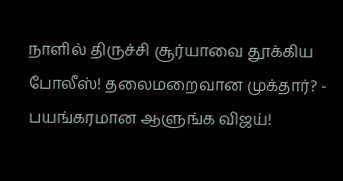நாளில் திருச்சி சூர்யாவை தூக்கிய போலீஸ்! தலைமறைவான முக்தார்? -
பயங்கரமான ஆளுங்க விஜய்!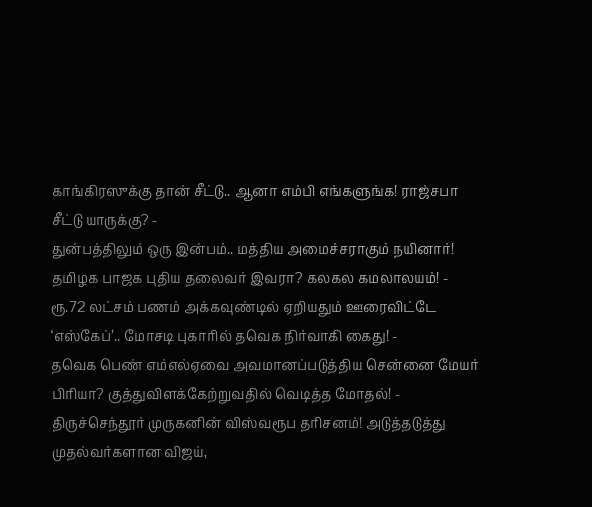காங்கிரஸுக்கு தான் சீட்டு.. ஆனா எம்பி எங்களுங்க! ராஜ்சபா சீட்டு யாருக்கு? -
துன்பத்திலும் ஒரு இன்பம்.. மத்திய அமைச்சராகும் நயினார்! தமிழக பாஜக புதிய தலைவர் இவரா? கலகல கமலாலயம்! -
ரூ.72 லட்சம் பணம் அக்கவுண்டில் ஏறியதும் ஊரைவிட்டே ‘எஸ்கேப்’.. மோசடி புகாரில் தவெக நிர்வாகி கைது! -
தவெக பெண் எம்எல்ஏவை அவமானப்படுத்திய சென்னை மேயர் பிரியா? குத்துவிளக்கேற்றுவதில் வெடித்த மோதல்! -
திருச்செந்தூர் முருகனின் விஸ்வரூப தரிசனம்! அடுத்தடுத்து முதல்வர்களான விஜய்,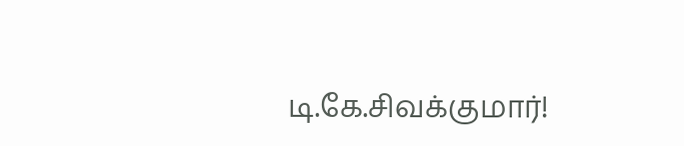டி.கே.சிவக்குமார்!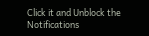Click it and Unblock the Notifications